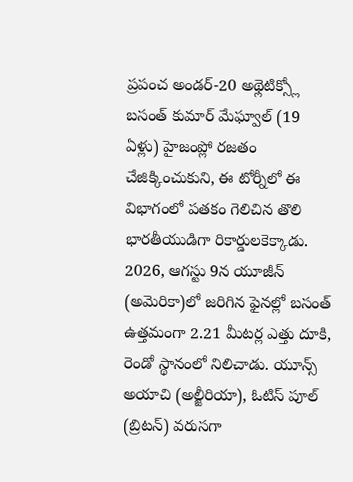ప్రపంచ అండర్-20 అథ్లెటిక్స్లో బసంత్ కుమార్ మేఘ్వాల్ (19 ఏళ్లు) హైజంప్లో రజతం చేజిక్కించుకుని, ఈ టోర్నీలో ఈ విభాగంలో పతకం గెలిచిన తొలి భారతీయుడిగా రికార్డులకెక్కాడు. 2026, ఆగస్టు 9న యూజీన్ (అమెరికా)లో జరిగిన ఫైనల్లో బసంత్ ఉత్తమంగా 2.21 మీటర్ల ఎత్తు దూకి, రెండో స్థానంలో నిలిచాడు. యూన్స్ అయాచి (అల్జీరియా), ఓటిస్ పూల్ (బ్రిటన్) వరుసగా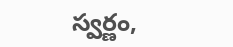స్వర్ణం,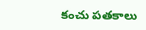కంచు పతకాలు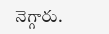నెగ్గారు.